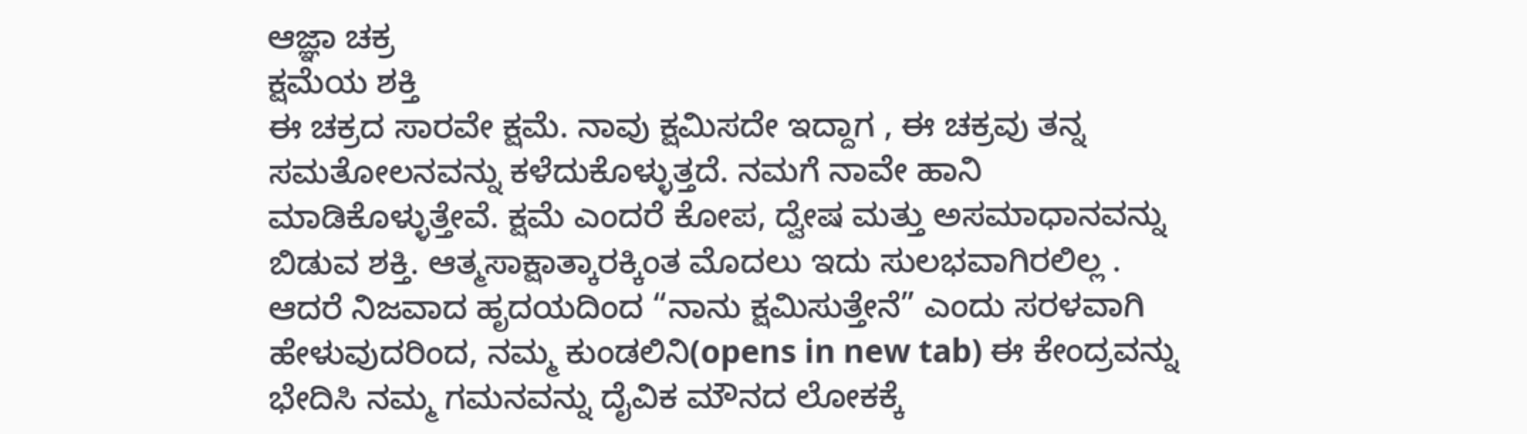ಆಜ್ಞಾ ಚಕ್ರ
ಕ್ಷಮೆಯ ಶಕ್ತಿ
ಈ ಚಕ್ರದ ಸಾರವೇ ಕ್ಷಮೆ. ನಾವು ಕ್ಷಮಿಸದೇ ಇದ್ದಾಗ , ಈ ಚಕ್ರವು ತನ್ನ ಸಮತೋಲನವನ್ನು ಕಳೆದುಕೊಳ್ಳುತ್ತದೆ. ನಮಗೆ ನಾವೇ ಹಾನಿ ಮಾಡಿಕೊಳ್ಳುತ್ತೇವೆ. ಕ್ಷಮೆ ಎಂದರೆ ಕೋಪ, ದ್ವೇಷ ಮತ್ತು ಅಸಮಾಧಾನವನ್ನು ಬಿಡುವ ಶಕ್ತಿ. ಆತ್ಮಸಾಕ್ಷಾತ್ಕಾರಕ್ಕಿಂತ ಮೊದಲು ಇದು ಸುಲಭವಾಗಿರಲಿಲ್ಲ . ಆದರೆ ನಿಜವಾದ ಹೃದಯದಿಂದ “ನಾನು ಕ್ಷಮಿಸುತ್ತೇನೆ” ಎಂದು ಸರಳವಾಗಿ ಹೇಳುವುದರಿಂದ, ನಮ್ಮ ಕುಂಡಲಿನಿ(opens in new tab) ಈ ಕೇಂದ್ರವನ್ನು ಭೇದಿಸಿ ನಮ್ಮ ಗಮನವನ್ನು ದೈವಿಕ ಮೌನದ ಲೋಕಕ್ಕೆ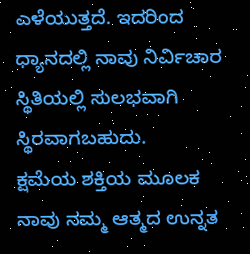ಎಳೆಯುತ್ತದೆ. ಇದರಿಂದ ಧ್ಯಾನದಲ್ಲಿ ನಾವು ನಿರ್ವಿಚಾರ ಸ್ಥಿತಿಯಲ್ಲಿ ಸುಲಭವಾಗಿ ಸ್ಥಿರವಾಗಬಹುದು.
ಕ್ಷಮೆಯ ಶಕ್ತಿಯ ಮೂಲಕ ನಾವು ನಮ್ಮ ಆತ್ಮದ ಉನ್ನತ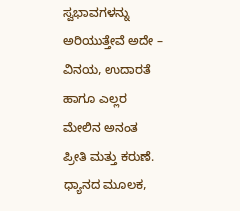ಸ್ವಭಾವಗಳನ್ನು ಅರಿಯುತ್ತೇವೆ ಅದೇ – ವಿನಯ, ಉದಾರತೆ ಹಾಗೂ ಎಲ್ಲರ ಮೇಲಿನ ಅನಂತ ಪ್ರೀತಿ ಮತ್ತು ಕರುಣೆ. ಧ್ಯಾನದ ಮೂಲಕ,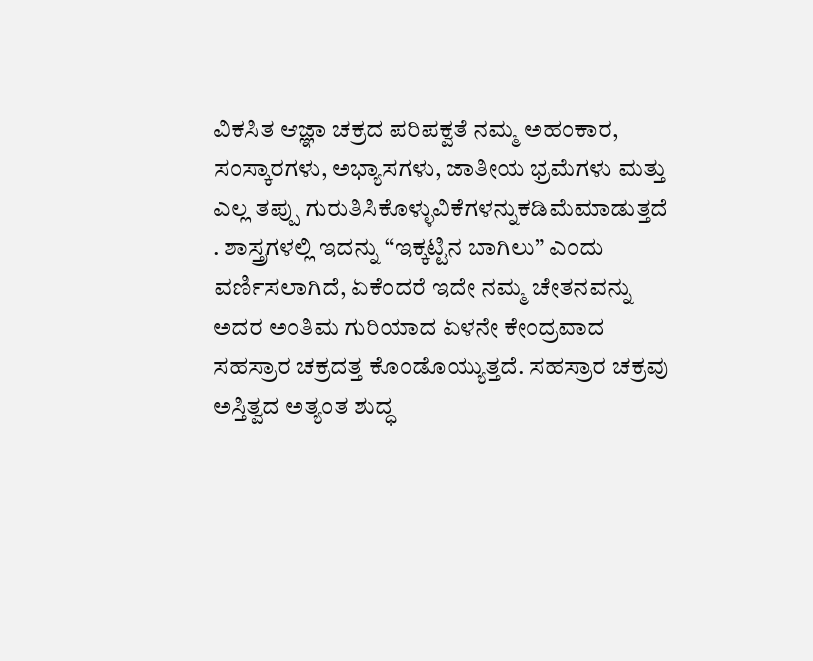ವಿಕಸಿತ ಆಜ್ಞಾ ಚಕ್ರದ ಪರಿಪಕ್ವತೆ ನಮ್ಮ ಅಹಂಕಾರ, ಸಂಸ್ಕಾರಗಳು, ಅಭ್ಯಾಸಗಳು, ಜಾತೀಯ ಭ್ರಮೆಗಳು ಮತ್ತು ಎಲ್ಲ ತಪ್ಪು ಗುರುತಿಸಿಕೊಳ್ಳುವಿಕೆಗಳನ್ನುಕಡಿಮೆಮಾಡುತ್ತದೆ . ಶಾಸ್ತ್ರಗಳಲ್ಲಿ ಇದನ್ನು “ಇಕ್ಕಟ್ಟಿನ ಬಾಗಿಲು” ಎಂದು ವರ್ಣಿಸಲಾಗಿದೆ, ಏಕೆಂದರೆ ಇದೇ ನಮ್ಮ ಚೇತನವನ್ನು ಅದರ ಅಂತಿಮ ಗುರಿಯಾದ ಏಳನೇ ಕೇಂದ್ರವಾದ ಸಹಸ್ರಾರ ಚಕ್ರದತ್ತ ಕೊಂಡೊಯ್ಯುತ್ತದೆ. ಸಹಸ್ರಾರ ಚಕ್ರವು ಅಸ್ತಿತ್ವದ ಅತ್ಯಂತ ಶುದ್ಧ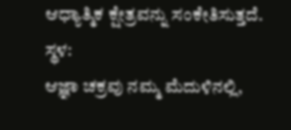ಆಧ್ಯಾತ್ಮಿಕ ಕ್ಷೇತ್ರವನ್ನು ಸಂಕೇತಿಸುತ್ತದೆ.
ಸ್ಥಳ:
ಆಜ್ಞಾ ಚಕ್ರವು ನಮ್ಮ ಮೆದುಳಿನಲ್ಲಿ,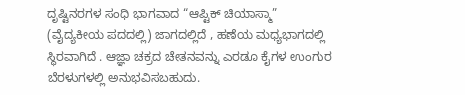ದೃಷ್ಟಿನರಗಳ ಸಂಧಿ ಭಾಗವಾದ “ಆಪ್ಟಿಕ್ ಚಿಯಾಸ್ಮಾ” (ವೈದ್ಯಕೀಯ ಪದದಲ್ಲಿ) ಜಾಗದಲ್ಲಿದೆ , ಹಣೆಯ ಮಧ್ಯಭಾಗದಲ್ಲಿ ಸ್ಥಿರವಾಗಿದೆ . ಆಜ್ಞಾ ಚಕ್ರದ ಚೇತನವನ್ನು ಎರಡೂ ಕೈಗಳ ಉಂಗುರ ಬೆರಳುಗಳಲ್ಲಿ ಅನುಭವಿಸಬಹುದು.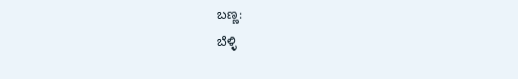ಬಣ್ಣ:
ಬೆಳ್ಳಿ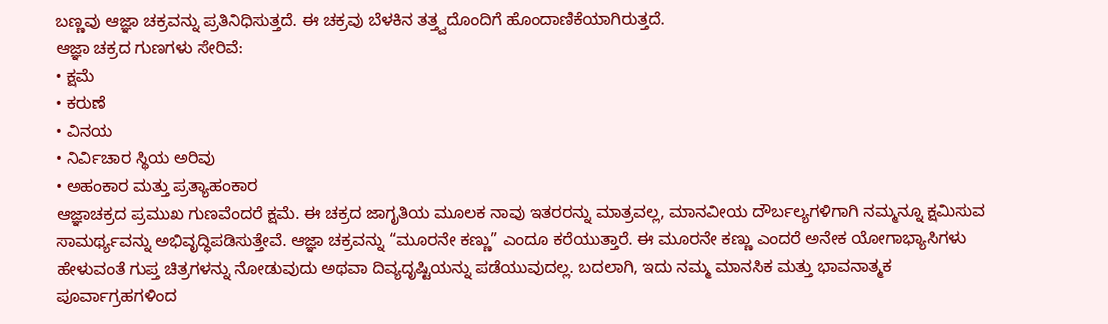ಬಣ್ಣವು ಆಜ್ಞಾ ಚಕ್ರವನ್ನು ಪ್ರತಿನಿಧಿಸುತ್ತದೆ. ಈ ಚಕ್ರವು ಬೆಳಕಿನ ತತ್ತ್ವದೊಂದಿಗೆ ಹೊಂದಾಣಿಕೆಯಾಗಿರುತ್ತದೆ.
ಆಜ್ಞಾ ಚಕ್ರದ ಗುಣಗಳು ಸೇರಿವೆ:
• ಕ್ಷಮೆ
• ಕರುಣೆ
• ವಿನಯ
• ನಿರ್ವಿಚಾರ ಸ್ಥಿಯ ಅರಿವು
• ಅಹಂಕಾರ ಮತ್ತು ಪ್ರತ್ಯಾಹಂಕಾರ
ಆಜ್ಞಾಚಕ್ರದ ಪ್ರಮುಖ ಗುಣವೆಂದರೆ ಕ್ಷಮೆ. ಈ ಚಕ್ರದ ಜಾಗೃತಿಯ ಮೂಲಕ ನಾವು ಇತರರನ್ನು ಮಾತ್ರವಲ್ಲ, ಮಾನವೀಯ ದೌರ್ಬಲ್ಯಗಳಿಗಾಗಿ ನಮ್ಮನ್ನೂ ಕ್ಷಮಿಸುವ ಸಾಮರ್ಥ್ಯವನ್ನು ಅಭಿವೃದ್ಧಿಪಡಿಸುತ್ತೇವೆ. ಆಜ್ಞಾ ಚಕ್ರವನ್ನು “ಮೂರನೇ ಕಣ್ಣು” ಎಂದೂ ಕರೆಯುತ್ತಾರೆ. ಈ ಮೂರನೇ ಕಣ್ಣು ಎಂದರೆ ಅನೇಕ ಯೋಗಾಭ್ಯಾಸಿಗಳು ಹೇಳುವಂತೆ ಗುಪ್ತ ಚಿತ್ರಗಳನ್ನು ನೋಡುವುದು ಅಥವಾ ದಿವ್ಯದೃಷ್ಟಿಯನ್ನು ಪಡೆಯುವುದಲ್ಲ. ಬದಲಾಗಿ, ಇದು ನಮ್ಮ ಮಾನಸಿಕ ಮತ್ತು ಭಾವನಾತ್ಮಕ ಪೂರ್ವಾಗ್ರಹಗಳಿಂದ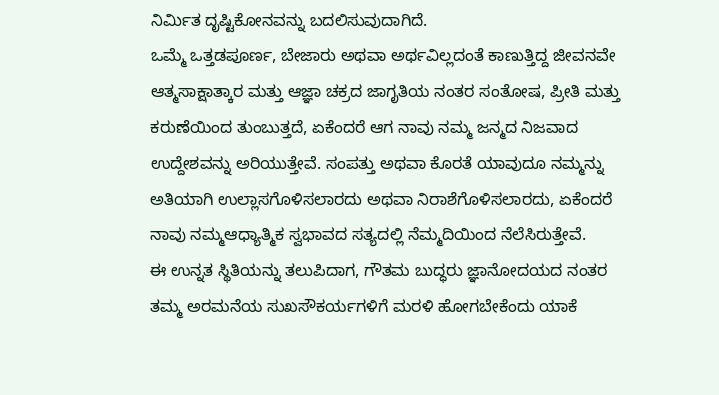ನಿರ್ಮಿತ ದೃಷ್ಟಿಕೋನವನ್ನು ಬದಲಿಸುವುದಾಗಿದೆ.
ಒಮ್ಮೆ ಒತ್ತಡಪೂರ್ಣ, ಬೇಜಾರು ಅಥವಾ ಅರ್ಥವಿಲ್ಲದಂತೆ ಕಾಣುತ್ತಿದ್ದ ಜೀವನವೇ ಆತ್ಮಸಾಕ್ಷಾತ್ಕಾರ ಮತ್ತು ಆಜ್ಞಾ ಚಕ್ರದ ಜಾಗೃತಿಯ ನಂತರ ಸಂತೋಷ, ಪ್ರೀತಿ ಮತ್ತು ಕರುಣೆಯಿಂದ ತುಂಬುತ್ತದೆ, ಏಕೆಂದರೆ ಆಗ ನಾವು ನಮ್ಮ ಜನ್ಮದ ನಿಜವಾದ ಉದ್ದೇಶವನ್ನು ಅರಿಯುತ್ತೇವೆ. ಸಂಪತ್ತು ಅಥವಾ ಕೊರತೆ ಯಾವುದೂ ನಮ್ಮನ್ನು ಅತಿಯಾಗಿ ಉಲ್ಲಾಸಗೊಳಿಸಲಾರದು ಅಥವಾ ನಿರಾಶೆಗೊಳಿಸಲಾರದು, ಏಕೆಂದರೆ ನಾವು ನಮ್ಮಆಧ್ಯಾತ್ಮಿಕ ಸ್ವಭಾವದ ಸತ್ಯದಲ್ಲಿ ನೆಮ್ಮದಿಯಿಂದ ನೆಲೆಸಿರುತ್ತೇವೆ.
ಈ ಉನ್ನತ ಸ್ಥಿತಿಯನ್ನು ತಲುಪಿದಾಗ, ಗೌತಮ ಬುದ್ಧರು ಜ್ಞಾನೋದಯದ ನಂತರ ತಮ್ಮ ಅರಮನೆಯ ಸುಖಸೌಕರ್ಯಗಳಿಗೆ ಮರಳಿ ಹೋಗಬೇಕೆಂದು ಯಾಕೆ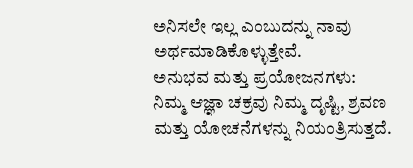ಅನಿಸಲೇ ಇಲ್ಲ ಎಂಬುದನ್ನು ನಾವು ಅರ್ಥಮಾಡಿಕೊಳ್ಳುತ್ತೇವೆ.
ಅನುಭವ ಮತ್ತು ಪ್ರಯೋಜನಗಳು:
ನಿಮ್ಮ ಆಜ್ಞಾ ಚಕ್ರವು ನಿಮ್ಮ ದೃಷ್ಟಿ, ಶ್ರವಣ ಮತ್ತು ಯೋಚನೆಗಳನ್ನು ನಿಯಂತ್ರಿಸುತ್ತದೆ.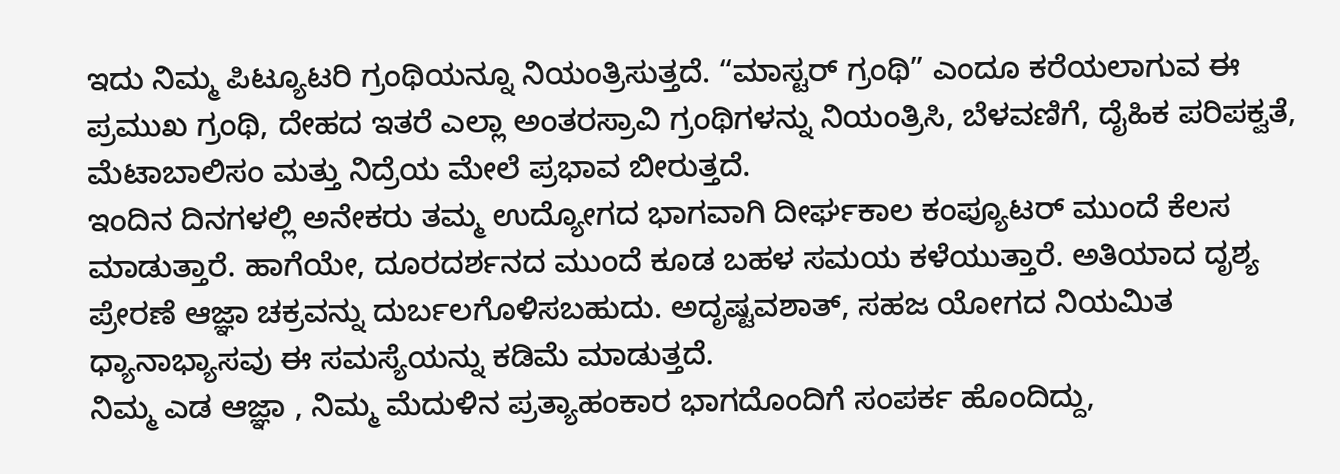ಇದು ನಿಮ್ಮ ಪಿಟ್ಯೂಟರಿ ಗ್ರಂಥಿಯನ್ನೂ ನಿಯಂತ್ರಿಸುತ್ತದೆ. “ಮಾಸ್ಟರ್ ಗ್ರಂಥಿ” ಎಂದೂ ಕರೆಯಲಾಗುವ ಈ ಪ್ರಮುಖ ಗ್ರಂಥಿ, ದೇಹದ ಇತರೆ ಎಲ್ಲಾ ಅಂತರಸ್ರಾವಿ ಗ್ರಂಥಿಗಳನ್ನು ನಿಯಂತ್ರಿಸಿ, ಬೆಳವಣಿಗೆ, ದೈಹಿಕ ಪರಿಪಕ್ವತೆ, ಮೆಟಾಬಾಲಿಸಂ ಮತ್ತು ನಿದ್ರೆಯ ಮೇಲೆ ಪ್ರಭಾವ ಬೀರುತ್ತದೆ.
ಇಂದಿನ ದಿನಗಳಲ್ಲಿ ಅನೇಕರು ತಮ್ಮ ಉದ್ಯೋಗದ ಭಾಗವಾಗಿ ದೀರ್ಘಕಾಲ ಕಂಪ್ಯೂಟರ್ ಮುಂದೆ ಕೆಲಸ ಮಾಡುತ್ತಾರೆ. ಹಾಗೆಯೇ, ದೂರದರ್ಶನದ ಮುಂದೆ ಕೂಡ ಬಹಳ ಸಮಯ ಕಳೆಯುತ್ತಾರೆ. ಅತಿಯಾದ ದೃಶ್ಯ ಪ್ರೇರಣೆ ಆಜ್ಞಾ ಚಕ್ರವನ್ನು ದುರ್ಬಲಗೊಳಿಸಬಹುದು. ಅದೃಷ್ಟವಶಾತ್, ಸಹಜ ಯೋಗದ ನಿಯಮಿತ ಧ್ಯಾನಾಭ್ಯಾಸವು ಈ ಸಮಸ್ಯೆಯನ್ನು ಕಡಿಮೆ ಮಾಡುತ್ತದೆ.
ನಿಮ್ಮ ಎಡ ಆಜ್ಞಾ , ನಿಮ್ಮ ಮೆದುಳಿನ ಪ್ರತ್ಯಾಹಂಕಾರ ಭಾಗದೊಂದಿಗೆ ಸಂಪರ್ಕ ಹೊಂದಿದ್ದು,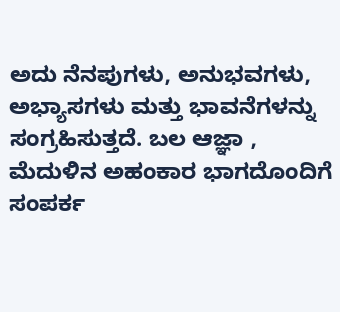ಅದು ನೆನಪುಗಳು, ಅನುಭವಗಳು, ಅಭ್ಯಾಸಗಳು ಮತ್ತು ಭಾವನೆಗಳನ್ನು ಸಂಗ್ರಹಿಸುತ್ತದೆ. ಬಲ ಆಜ್ಞಾ , ಮೆದುಳಿನ ಅಹಂಕಾರ ಭಾಗದೊಂದಿಗೆ ಸಂಪರ್ಕ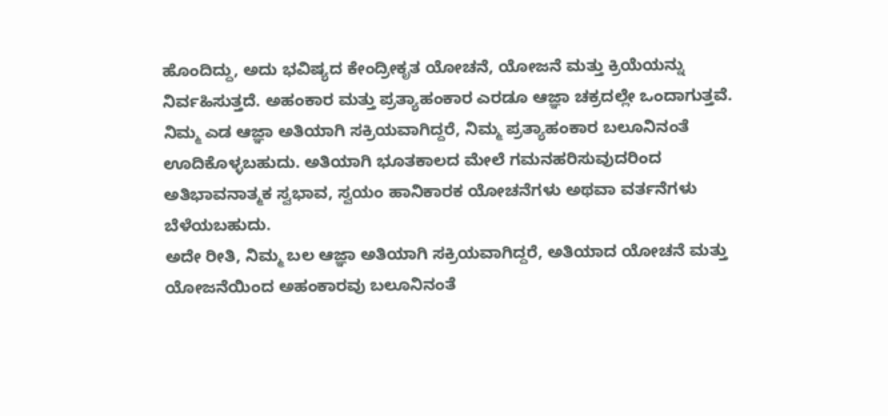ಹೊಂದಿದ್ದು, ಅದು ಭವಿಷ್ಯದ ಕೇಂದ್ರೀಕೃತ ಯೋಚನೆ, ಯೋಜನೆ ಮತ್ತು ಕ್ರಿಯೆಯನ್ನು ನಿರ್ವಹಿಸುತ್ತದೆ. ಅಹಂಕಾರ ಮತ್ತು ಪ್ರತ್ಯಾಹಂಕಾರ ಎರಡೂ ಆಜ್ಞಾ ಚಕ್ರದಲ್ಲೇ ಒಂದಾಗುತ್ತವೆ.
ನಿಮ್ಮ ಎಡ ಆಜ್ಞಾ ಅತಿಯಾಗಿ ಸಕ್ರಿಯವಾಗಿದ್ದರೆ, ನಿಮ್ಮ ಪ್ರತ್ಯಾಹಂಕಾರ ಬಲೂನಿನಂತೆ ಊದಿಕೊಳ್ಳಬಹುದು. ಅತಿಯಾಗಿ ಭೂತಕಾಲದ ಮೇಲೆ ಗಮನಹರಿಸುವುದರಿಂದ ಅತಿಭಾವನಾತ್ಮಕ ಸ್ವಭಾವ, ಸ್ವಯಂ ಹಾನಿಕಾರಕ ಯೋಚನೆಗಳು ಅಥವಾ ವರ್ತನೆಗಳು ಬೆಳೆಯಬಹುದು.
ಅದೇ ರೀತಿ, ನಿಮ್ಮ ಬಲ ಆಜ್ಞಾ ಅತಿಯಾಗಿ ಸಕ್ರಿಯವಾಗಿದ್ದರೆ, ಅತಿಯಾದ ಯೋಚನೆ ಮತ್ತು ಯೋಜನೆಯಿಂದ ಅಹಂಕಾರವು ಬಲೂನಿನಂತೆ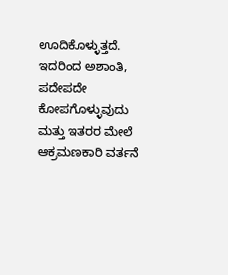ಊದಿಕೊಳ್ಳುತ್ತದೆ. ಇದರಿಂದ ಅಶಾಂತಿ, ಪದೇಪದೇ ಕೋಪಗೊಳ್ಳುವುದು ಮತ್ತು ಇತರರ ಮೇಲೆ ಆಕ್ರಮಣಕಾರಿ ವರ್ತನೆ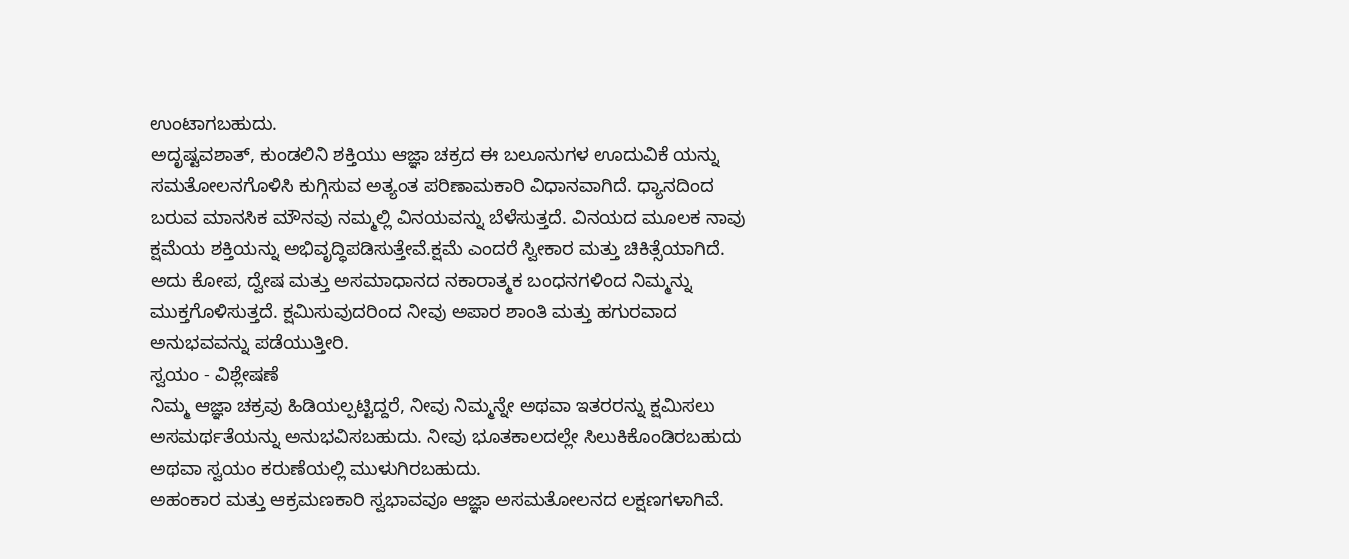ಉಂಟಾಗಬಹುದು.
ಅದೃಷ್ಟವಶಾತ್, ಕುಂಡಲಿನಿ ಶಕ್ತಿಯು ಆಜ್ಞಾ ಚಕ್ರದ ಈ ಬಲೂನುಗಳ ಊದುವಿಕೆ ಯನ್ನು ಸಮತೋಲನಗೊಳಿಸಿ ಕುಗ್ಗಿಸುವ ಅತ್ಯಂತ ಪರಿಣಾಮಕಾರಿ ವಿಧಾನವಾಗಿದೆ. ಧ್ಯಾನದಿಂದ ಬರುವ ಮಾನಸಿಕ ಮೌನವು ನಮ್ಮಲ್ಲಿ ವಿನಯವನ್ನು ಬೆಳೆಸುತ್ತದೆ. ವಿನಯದ ಮೂಲಕ ನಾವು ಕ್ಷಮೆಯ ಶಕ್ತಿಯನ್ನು ಅಭಿವೃದ್ಧಿಪಡಿಸುತ್ತೇವೆ.ಕ್ಷಮೆ ಎಂದರೆ ಸ್ವೀಕಾರ ಮತ್ತು ಚಿಕಿತ್ಸೆಯಾಗಿದೆ. ಅದು ಕೋಪ, ದ್ವೇಷ ಮತ್ತು ಅಸಮಾಧಾನದ ನಕಾರಾತ್ಮಕ ಬಂಧನಗಳಿಂದ ನಿಮ್ಮನ್ನು ಮುಕ್ತಗೊಳಿಸುತ್ತದೆ. ಕ್ಷಮಿಸುವುದರಿಂದ ನೀವು ಅಪಾರ ಶಾಂತಿ ಮತ್ತು ಹಗುರವಾದ ಅನುಭವವನ್ನು ಪಡೆಯುತ್ತೀರಿ.
ಸ್ವಯಂ - ವಿಶ್ಲೇಷಣೆ
ನಿಮ್ಮ ಆಜ್ಞಾ ಚಕ್ರವು ಹಿಡಿಯಲ್ಪಟ್ಟಿದ್ದರೆ, ನೀವು ನಿಮ್ಮನ್ನೇ ಅಥವಾ ಇತರರನ್ನು ಕ್ಷಮಿಸಲು ಅಸಮರ್ಥತೆಯನ್ನು ಅನುಭವಿಸಬಹುದು. ನೀವು ಭೂತಕಾಲದಲ್ಲೇ ಸಿಲುಕಿಕೊಂಡಿರಬಹುದು ಅಥವಾ ಸ್ವಯಂ ಕರುಣೆಯಲ್ಲಿ ಮುಳುಗಿರಬಹುದು.
ಅಹಂಕಾರ ಮತ್ತು ಆಕ್ರಮಣಕಾರಿ ಸ್ವಭಾವವೂ ಆಜ್ಞಾ ಅಸಮತೋಲನದ ಲಕ್ಷಣಗಳಾಗಿವೆ.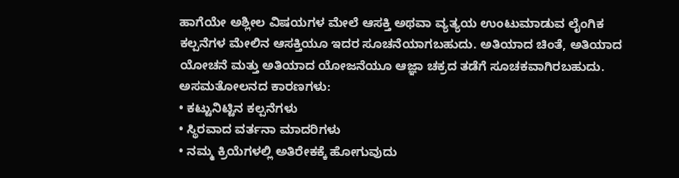ಹಾಗೆಯೇ ಅಶ್ಲೀಲ ವಿಷಯಗಳ ಮೇಲೆ ಆಸಕ್ತಿ ಅಥವಾ ವ್ಯತ್ಯಯ ಉಂಟುಮಾಡುವ ಲೈಂಗಿಕ ಕಲ್ಪನೆಗಳ ಮೇಲಿನ ಆಸಕ್ತಿಯೂ ಇದರ ಸೂಚನೆಯಾಗಬಹುದು. ಅತಿಯಾದ ಚಿಂತೆ, ಅತಿಯಾದ ಯೋಚನೆ ಮತ್ತು ಅತಿಯಾದ ಯೋಜನೆಯೂ ಆಜ್ಞಾ ಚಕ್ರದ ತಡೆಗೆ ಸೂಚಕವಾಗಿರಬಹುದು.
ಅಸಮತೋಲನದ ಕಾರಣಗಳು:
• ಕಟ್ಟುನಿಟ್ಟಿನ ಕಲ್ಪನೆಗಳು
• ಸ್ಥಿರವಾದ ವರ್ತನಾ ಮಾದರಿಗಳು
• ನಮ್ಮ ಕ್ರಿಯೆಗಳಲ್ಲಿ ಅತಿರೇಕಕ್ಕೆ ಹೋಗುವುದು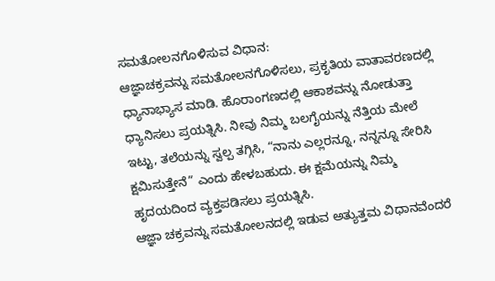ಸಮತೋಲನಗೊಳಿಸುವ ವಿಧಾನ:
ಆಜ್ಞಾಚಕ್ರವನ್ನು ಸಮತೋಲನಗೊಳಿಸಲು, ಪ್ರಕೃತಿಯ ವಾತಾವರಣದಲ್ಲಿ ಧ್ಯಾನಾಭ್ಯಾಸ ಮಾಡಿ. ಹೊರಾಂಗಣದಲ್ಲಿ ಆಕಾಶವನ್ನು ನೋಡುತ್ತಾ ಧ್ಯಾನಿಸಲು ಪ್ರಯತ್ನಿಸಿ. ನೀವು ನಿಮ್ಮ ಬಲಗೈಯನ್ನು ನೆತ್ತಿಯ ಮೇಲೆ ಇಟ್ಟು, ತಲೆಯನ್ನು ಸ್ವಲ್ಪ ತಗ್ಗಿಸಿ, “ನಾನು ಎಲ್ಲರನ್ನೂ, ನನ್ನನ್ನೂ ಸೇರಿಸಿ ಕ್ಷಮಿಸುತ್ತೇನೆ” ಎಂದು ಹೇಳಬಹುದು. ಈ ಕ್ಷಮೆಯನ್ನು ನಿಮ್ಮ ಹೃದಯದಿಂದ ವ್ಯಕ್ತಪಡಿಸಲು ಪ್ರಯತ್ನಿಸಿ.
ಆಜ್ಞಾ ಚಕ್ರವನ್ನು ಸಮತೋಲನದಲ್ಲಿ ಇಡುವ ಅತ್ಯುತ್ತಮ ವಿಧಾನವೆಂದರೆ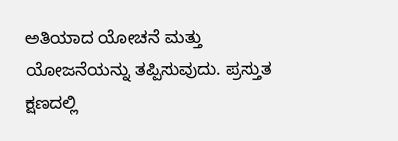ಅತಿಯಾದ ಯೋಚನೆ ಮತ್ತು ಯೋಜನೆಯನ್ನು ತಪ್ಪಿಸುವುದು. ಪ್ರಸ್ತುತ ಕ್ಷಣದಲ್ಲಿ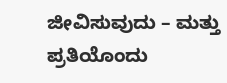ಜೀವಿಸುವುದು – ಮತ್ತು ಪ್ರತಿಯೊಂದು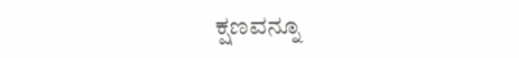ಕ್ಷಣವನ್ನೂ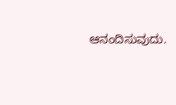ಆನಂದಿಸುವುದು.